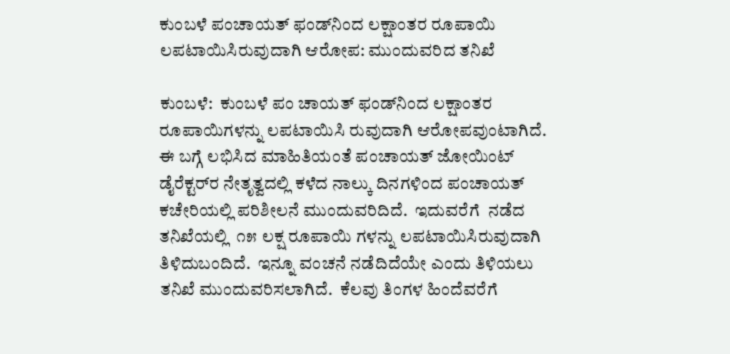ಕುಂಬಳೆ ಪಂಚಾಯತ್ ಫಂಡ್‌ನಿಂದ ಲಕ್ಷಾಂತರ ರೂಪಾಯಿ ಲಪಟಾಯಿಸಿರುವುದಾಗಿ ಆರೋಪ: ಮುಂದುವರಿದ ತನಿಖೆ

ಕುಂಬಳೆ:  ಕುಂಬಳೆ ಪಂ ಚಾಯತ್ ಫಂಡ್‌ನಿಂದ ಲಕ್ಷಾಂತರ ರೂಪಾಯಿಗಳನ್ನು ಲಪಟಾಯಿಸಿ ರುವುದಾಗಿ ಆರೋಪವುಂಟಾಗಿದೆ. ಈ ಬಗ್ಗೆ ಲಭಿಸಿದ ಮಾಹಿತಿಯಂತೆ ಪಂಚಾಯತ್ ಜೋಯಿಂಟ್ ಡೈರೆಕ್ಟರ್‌ರ ನೇತೃತ್ವದಲ್ಲಿ ಕಳೆದ ನಾಲ್ಕು ದಿನಗಳಿಂದ ಪಂಚಾಯತ್ ಕಚೇರಿಯಲ್ಲಿ ಪರಿಶೀಲನೆ ಮುಂದುವರಿದಿದೆ.  ಇದುವರೆಗೆ  ನಡೆದ ತನಿಖೆಯಲ್ಲಿ  ೧೫ ಲಕ್ಷ ರೂಪಾಯಿ ಗಳನ್ನು ಲಪಟಾಯಿಸಿರುವುದಾಗಿ ತಿಳಿದುಬಂದಿದೆ.  ಇನ್ನೂ ವಂಚನೆ ನಡೆದಿದೆಯೇ ಎಂದು ತಿಳಿಯಲು ತನಿಖೆ ಮುಂದುವರಿಸಲಾಗಿದೆ.  ಕೆಲವು ತಿಂಗಳ ಹಿಂದೆವರೆಗೆ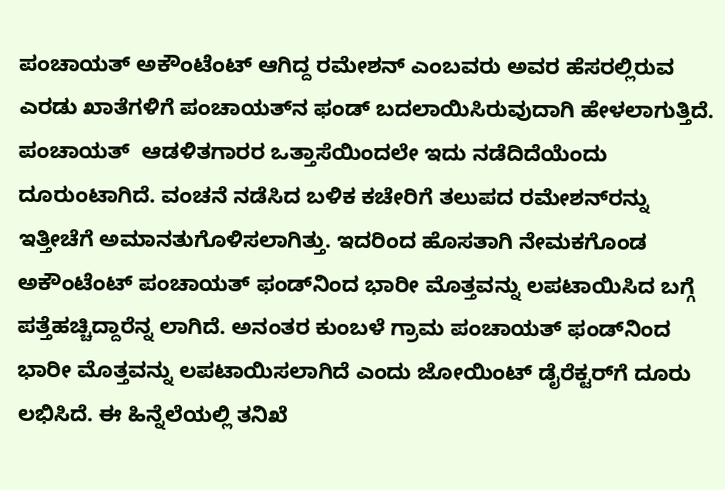ಪಂಚಾಯತ್ ಅಕೌಂಟೆಂಟ್ ಆಗಿದ್ದ ರಮೇಶನ್ ಎಂಬವರು ಅವರ ಹೆಸರಲ್ಲಿರುವ ಎರಡು ಖಾತೆಗಳಿಗೆ ಪಂಚಾಯತ್‌ನ ಫಂಡ್ ಬದಲಾಯಿಸಿರುವುದಾಗಿ ಹೇಳಲಾಗುತ್ತಿದೆ. ಪಂಚಾಯತ್  ಆಡಳಿತಗಾರರ ಒತ್ತಾಸೆಯಿಂದಲೇ ಇದು ನಡೆದಿದೆಯೆಂದು ದೂರುಂಟಾಗಿದೆ. ವಂಚನೆ ನಡೆಸಿದ ಬಳಿಕ ಕಚೇರಿಗೆ ತಲುಪದ ರಮೇಶನ್‌ರನ್ನು ಇತ್ತೀಚೆಗೆ ಅಮಾನತುಗೊಳಿಸಲಾಗಿತ್ತು. ಇದರಿಂದ ಹೊಸತಾಗಿ ನೇಮಕಗೊಂಡ ಅಕೌಂಟೆಂಟ್ ಪಂಚಾಯತ್ ಫಂಡ್‌ನಿಂದ ಭಾರೀ ಮೊತ್ತವನ್ನು ಲಪಟಾಯಿಸಿದ ಬಗ್ಗೆ ಪತ್ತೆಹಚ್ಚಿದ್ದಾರೆನ್ನ ಲಾಗಿದೆ. ಅನಂತರ ಕುಂಬಳೆ ಗ್ರಾಮ ಪಂಚಾಯತ್ ಫಂಡ್‌ನಿಂದ ಭಾರೀ ಮೊತ್ತವನ್ನು ಲಪಟಾಯಿಸಲಾಗಿದೆ ಎಂದು ಜೋಯಿಂಟ್ ಡೈರೆಕ್ಟರ್‌ಗೆ ದೂರು ಲಭಿಸಿದೆ. ಈ ಹಿನ್ನೆಲೆಯಲ್ಲಿ ತನಿಖೆ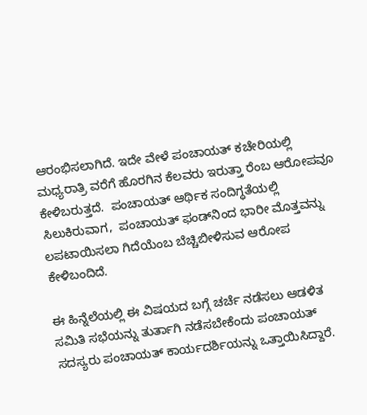ಆರಂಭಿಸಲಾಗಿದೆ. ಇದೇ ವೇಳೆ ಪಂಚಾಯತ್ ಕಚೇರಿಯಲ್ಲಿ ಮಧ್ಯರಾತ್ರಿ ವರೆಗೆ ಹೊರಗಿನ ಕೆಲವರು ಇರುತ್ತಾ ರೆಂಬ ಆರೋಪವೂ ಕೇಳಿಬರುತ್ತದೆ.  ಪಂಚಾಯತ್ ಆರ್ಥಿಕ ಸಂದಿಗ್ಧತೆಯಲ್ಲಿ ಸಿಲುಕಿರುವಾಗ,  ಪಂಚಾಯತ್ ಫಂಡ್‌ನಿಂದ ಭಾರೀ ಮೊತ್ತವನ್ನು ಲಪಟಾಯಿಸಲಾ ಗಿದೆಯೆಂಬ ಬೆಚ್ಚಿಬೀಳಿಸುವ ಆರೋಪ ಕೇಳಿಬಂದಿದೆ.

ಈ ಹಿನ್ನೆಲೆಯಲ್ಲಿ ಈ ವಿಷಯದ ಬಗ್ಗೆ ಚರ್ಚೆ ನಡೆಸಲು ಆಡಳಿತ ಸಮಿತಿ ಸಭೆಯನ್ನು ತುರ್ತಾಗಿ ನಡೆಸಬೇಕೆಂದು ಪಂಚಾಯತ್ ಸದಸ್ಯರು ಪಂಚಾಯತ್ ಕಾರ್ಯದರ್ಶಿಯನ್ನು ಒತ್ತಾಯಿಸಿದ್ದಾರೆ.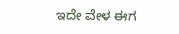ಇದೇ ವೇಳ ಈಗ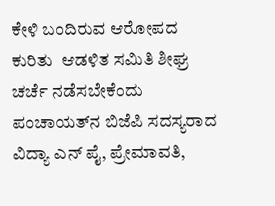ಕೇಳಿ ಬಂದಿರುವ ಆರೋಪದ ಕುರಿತು  ಆಡಳಿತ ಸಮಿತಿ ಶೀಘ್ರ ಚರ್ಚೆ ನಡೆಸಬೇಕೆಂದು ಪಂಚಾಯತ್‌ನ ಬಿಜೆಪಿ ಸದಸ್ಯರಾದ ವಿದ್ಯಾ ಎನ್ ಪೈ, ಪ್ರೇಮಾವತಿ,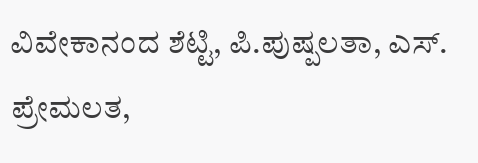ವಿವೇಕಾನಂದ ಶೆಟ್ಟಿ, ಪಿ.ಪುಷ್ಪಲತಾ, ಎಸ್. ಪ್ರೇಮಲತ,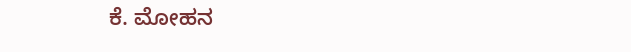ಕೆ. ಮೋಹನ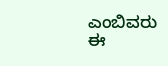ಎಂಬಿವರು ಈ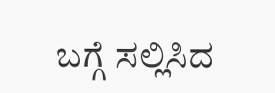ಬಗ್ಗೆ ಸಲ್ಲಿಸಿದ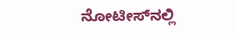ನೋಟೀಸ್‌ನಲ್ಲಿ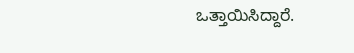ಒತ್ತಾಯಿಸಿದ್ದಾರೆ.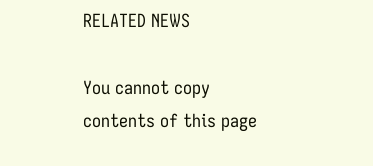RELATED NEWS

You cannot copy contents of this page